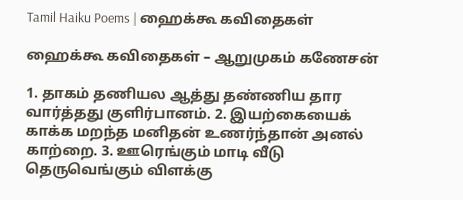Tamil Haiku Poems | ஹைக்கூ கவிதைகள்

ஹைக்கூ கவிதைகள் – ஆறுமுகம் கணேசன்

1. தாகம் தணியல ஆத்து தண்ணிய தார வார்த்தது குளிர்பானம். 2. இயற்கையைக் காக்க மறந்த மனிதன் உணர்ந்தான் அனல் காற்றை. 3. ஊரெங்கும் மாடி வீடு தெருவெங்கும் விளக்கு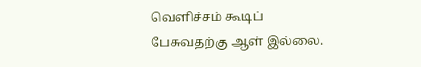வெளிச்சம் கூடிப் பேசுவதற்கு ஆள் இல்லை.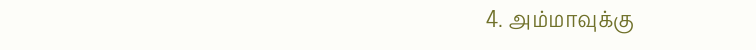4. அம்மாவுக்கு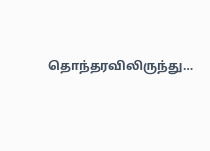தொந்தரவிலிருந்து…